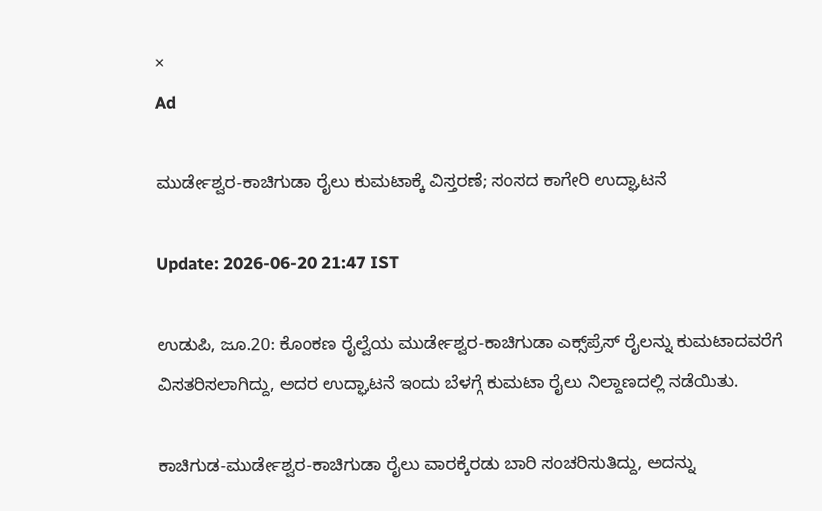×
Ad

ಮುರ್ಡೇಶ್ವರ-ಕಾಚಿಗುಡಾ ರೈಲು ಕುಮಟಾಕ್ಕೆ ವಿಸ್ತರಣೆ; ಸಂಸದ ಕಾಗೇರಿ ಉದ್ಘಾಟನೆ

Update: 2026-06-20 21:47 IST

ಉಡುಪಿ, ಜೂ.20: ಕೊಂಕಣ ರೈಲ್ವೆಯ ಮುರ್ಡೇಶ್ವರ-ಕಾಚಿಗುಡಾ ಎಕ್ಸ್‌ಪ್ರೆಸ್ ರೈಲನ್ನು ಕುಮಟಾದವರೆಗೆ ವಿಸತರಿಸಲಾಗಿದ್ದು, ಅದರ ಉದ್ಘಾಟನೆ ಇಂದು ಬೆಳಗ್ಗೆ ಕುಮಟಾ ರೈಲು ನಿಲ್ದಾಣದಲ್ಲಿ ನಡೆಯಿತು.

ಕಾಚಿಗುಡ-ಮುರ್ಡೇಶ್ವರ-ಕಾಚಿಗುಡಾ ರೈಲು ವಾರಕ್ಕೆರಡು ಬಾರಿ ಸಂಚರಿಸುತಿದ್ದು, ಅದನ್ನು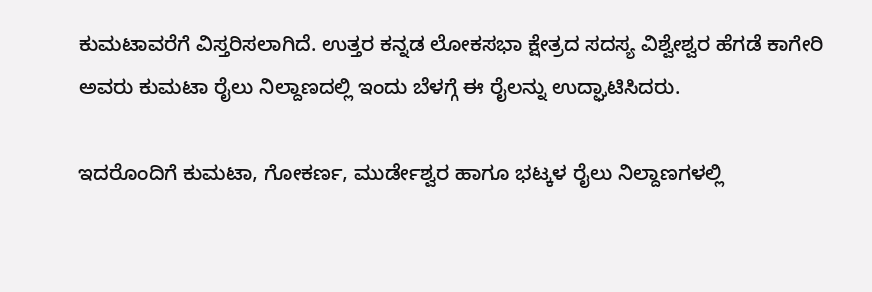ಕುಮಟಾವರೆಗೆ ವಿಸ್ತರಿಸಲಾಗಿದೆ. ಉತ್ತರ ಕನ್ನಡ ಲೋಕಸಭಾ ಕ್ಷೇತ್ರದ ಸದಸ್ಯ ವಿಶ್ವೇಶ್ವರ ಹೆಗಡೆ ಕಾಗೇರಿ ಅವರು ಕುಮಟಾ ರೈಲು ನಿಲ್ದಾಣದಲ್ಲಿ ಇಂದು ಬೆಳಗ್ಗೆ ಈ ರೈಲನ್ನು ಉದ್ಘಾಟಿಸಿದರು.

ಇದರೊಂದಿಗೆ ಕುಮಟಾ, ಗೋಕರ್ಣ, ಮುರ್ಡೇಶ್ವರ ಹಾಗೂ ಭಟ್ಕಳ ರೈಲು ನಿಲ್ದಾಣಗಳಲ್ಲಿ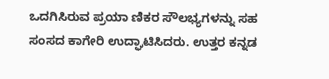ಒದಗಿಸಿರುವ ಪ್ರಯಾ ಣಿಕರ ಸೌಲಭ್ಯಗಳನ್ನು ಸಹ ಸಂಸದ ಕಾಗೇರಿ ಉದ್ಘಾಟಿಸಿದರು. ಉತ್ತರ ಕನ್ನಡ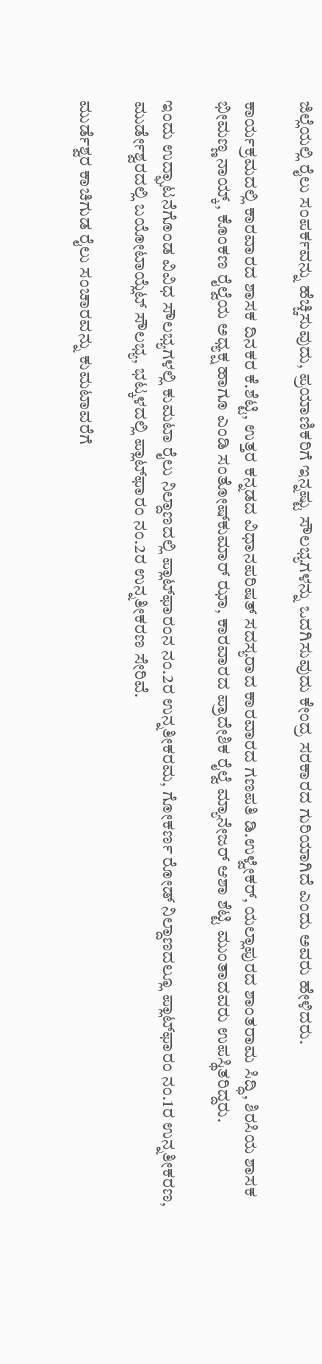ಜಿಲ್ಲೆಯಲ್ಲಿ ರೈಲು ಸಂಪರ್ಕವನ್ನು ಹೆಚ್ಚಿಸುವುದು, ಪ್ರಯಾಣಿಕರಿಗೆ ಇನ್ನಷ್ಟು ಸೌಲಭ್ಯಗಳನ್ನು ಒದಗಿಸುವುದು ಕೇಂದ್ರ ಸರಕಾರದ ಗುರಿಯಾಗಿದೆ ಎಂದು ಅವರು ಹೇಳಿದರು.

ಕಾರ್ಯಕ್ರಮದಲ್ಲಿ ಕಾರವಾರದ ಶಾಸಕ ದಿನಕರ ಕೆ.ಶೆಟ್ಟಿ, ಉತ್ತರ ಕನ್ನಡದ ವಿಧಾನಪರಿಷತ್ ಸದಸ್ಯರಾದ ಕಾರವಾರದ ಗಣಪತಿ ಡಿ.ಉಳ್ವೇಕರ್, ಯಲ್ಲಾಪುರದ ಶಾಂತರಾಮ ಸಿದ್ಧಿ, ಶಿರಸಿಯ ಶಾಸಕ ಭೀಮಣ್ಣ ನಾಯ್ಕ್, ಕೊಂಕಣ ರೈಲ್ವೆಯ ಅಧ್ಯಕ್ಷ ಹಾಗೂ ಎಂಡಿ ಸಂತೋಷ್‌ಕುಮಾರ್ ಝಾ, ಕಾರವಾರದ ಪ್ರಾದೇಶಿಕ ರೈಲ್ವೆ ಮ್ಯಾನೇಜರ್ ಆಶಾ ಶೆಟ್ಟಿ ಮುಂತಾದವರು ಉಪಸ್ಥಿತರಿದ್ದರು.

ಇಂದು ಉದ್ಘಾಟನೆಗೊಂಡ ವಿವಿಧ ಸೌಲಭ್ಯಗಳಲ್ಲಿ ಕುಮಟಾ ರೈಲು ನಿಲ್ದಾಣದಲ್ಲಿ ಪ್ಲಾಟ್‌ಫಾರಂನ ನಂ.2ರ ಉನ್ನತೀಕರಮ, ಗೋಕರ್ಣ ರೋಡ್ ನಿಲ್ದಾಣದಲ್ಲೂ ಪ್ಲಾಟ್‌ಫಾರಂ ನಂ.1ರ ಉನ್ನತೀಕರಣ, ಮುರ್ಡೇಶ್ವರದಲ್ಲಿ ಬಯೋಟಾಯ್ಲೆಟ್ ಸೌಲಭ್ಯ, ಭಟ್ಕಳದಲ್ಲಿ ಪ್ಲಾಟ್‌ಫಾರಂ ನಂ.2ರ ಉನ್ನತೀಕರಣ ಸೇರಿವೆ.

ಮುರ್ಡೆಶ್ವರ ಕಾಚಿಗುಡ ರೈಲು ಸಂಚಾರವನ್ನು ಕುಮಟಾವರೆಗೆ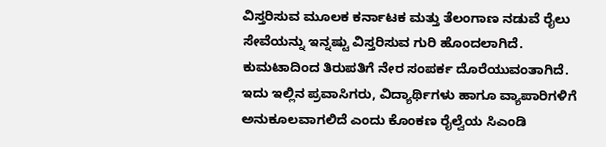ವಿಸ್ತರಿಸುವ ಮೂಲಕ ಕರ್ನಾಟಕ ಮತ್ತು ತೆಲಂಗಾಣ ನಡುವೆ ರೈಲು ಸೇವೆಯನ್ನು ಇನ್ನಷ್ಟು ವಿಸ್ತರಿಸುವ ಗುರಿ ಹೊಂದಲಾಗಿದೆ. ಕುಮಟಾದಿಂದ ತಿರುಪತಿಗೆ ನೇರ ಸಂಪರ್ಕ ದೊರೆಯುವಂತಾಗಿದೆ. ಇದು ಇಲ್ಲಿನ ಪ್ರವಾಸಿಗರು, ವಿದ್ಯಾರ್ಥಿಗಳು ಹಾಗೂ ವ್ಯಾಪಾರಿಗಳಿಗೆ ಅನುಕೂಲವಾಗಲಿದೆ ಎಂದು ಕೊಂಕಣ ರೈಲ್ವೆಯ ಸಿಎಂಡಿ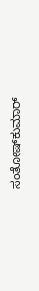ಸಂತೋಷ್‌ಕುಮಾರ್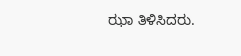ಝಾ ತಿಳಿಸಿದರು.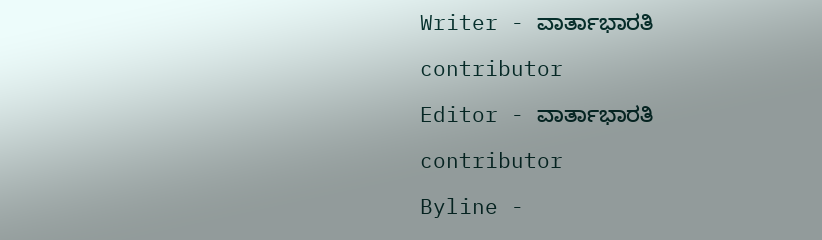Writer - ವಾರ್ತಾಭಾರತಿ

contributor

Editor - ವಾರ್ತಾಭಾರತಿ

contributor

Byline -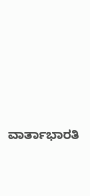ವಾರ್ತಾಭಾರತಿ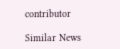contributor

Similar News